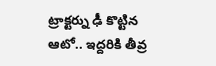ట్రాక్టర్ను ఢీ కొట్టిన ఆటో.. ఇద్దరికి తీవ్ర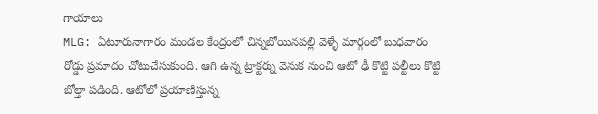గాయాలు
MLG: ఏటూరునాగారం మండల కేంద్రంలో చిన్నబోయినపల్లి వెళ్ళే మార్గంలో బుధవారం రోడ్డు ప్రమాదం చోటుచేసుకుంది. ఆగి ఉన్న ట్రాక్టర్ను వెనుక నుంచి ఆటో ఢీ కొట్టి పల్టీలు కొట్టి బోల్తా పడింది. ఆటోలో ప్రయాణిస్తున్న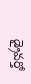డ్రైవర్తో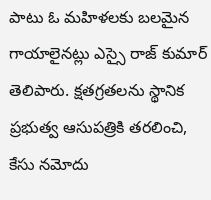పాటు ఓ మహిళలకు బలమైన గాయాలైనట్లు ఎస్సై రాజ్ కుమార్ తెలిపారు. క్షతగ్రతలను స్థానిక ప్రభుత్వ ఆసుపత్రికి తరలించి, కేసు నమోదు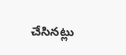చేసినట్లు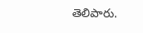తెలిపారు.